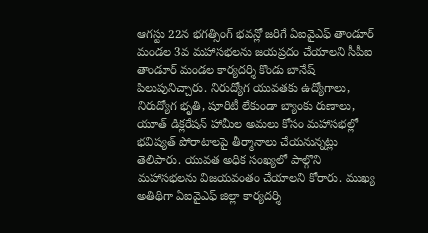ఆగస్టు 22న భగత్సింగ్ భవన్లో జరిగే ఏఐవైఎఫ్ తాండూర్ మండల 3వ మహాసభలను జయప్రదం చేయాలని సీపీఐ తాండూర్ మండల కార్యదర్శి కొండు బానేష్ పిలుపునిచ్చారు. నిరుద్యోగ యువతకు ఉద్యోగాలు, నిరుద్యోగ భృతి, షూరిటీ లేకుండా బ్యాంకు రుణాలు, యూత్ డిక్లరేషన్ హామీల అమలు కోసం మహాసభల్లో భవిష్యత్ పోరాటాలపై తీర్మానాలు చేయనున్నట్లు తెలిపారు. యువత అధిక సంఖ్యలో పాల్గొని మహాసభలను విజయవంతం చేయాలని కోరారు. ముఖ్య అతిథిగా ఏఐవైఎఫ్ జిల్లా కార్యదర్శి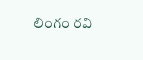లింగం రవి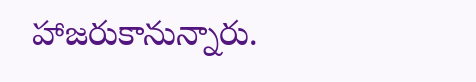హాజరుకానున్నారు.